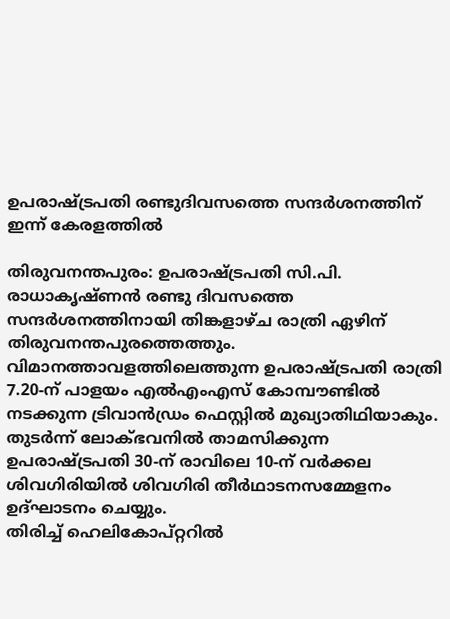ഉപരാഷ്ട്രപതി രണ്ടുദിവസത്തെ സന്ദർശനത്തിന് ഇന്ന് കേരളത്തിൽ

തിരുവനന്തപുരം: ഉപരാഷ്ട്രപതി സി.പി. രാധാകൃഷ്ണൻ രണ്ടു ദിവസത്തെ സന്ദർശനത്തിനായി തിങ്കളാഴ്ച രാത്രി ഏഴിന് തിരുവനന്തപുരത്തെത്തും. വിമാനത്താവളത്തിലെത്തുന്ന ഉപരാഷ്ട്രപതി രാത്രി 7.20-ന് പാളയം എൽഎംഎസ് കോമ്പൗണ്ടിൽ നടക്കുന്ന ട്രിവാൻഡ്രം ഫെസ്റ്റിൽ മുഖ്യാതിഥിയാകും.
തുടർന്ന് ലോക്ഭവനിൽ താമസിക്കുന്ന ഉപരാഷ്ട്രപതി 30-ന് രാവിലെ 10-ന് വർക്കല ശിവഗിരിയിൽ ശിവഗിരി തീർഥാടനസമ്മേളനം ഉദ്ഘാടനം ചെയ്യും.
തിരിച്ച് ഹെലികോപ്റ്ററിൽ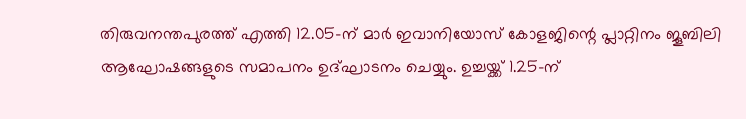തിരുവനന്തപുരത്ത് എത്തി 12.05-ന് മാർ ഇവാനിയോസ് കോളജിന്റെ പ്ലാറ്റിനം ജൂബിലി ആഘോഷങ്ങളുടെ സമാപനം ഉദ്ഘാടനം ചെയ്യും. ഉച്ചയ്ക്ക് 1.25-ന്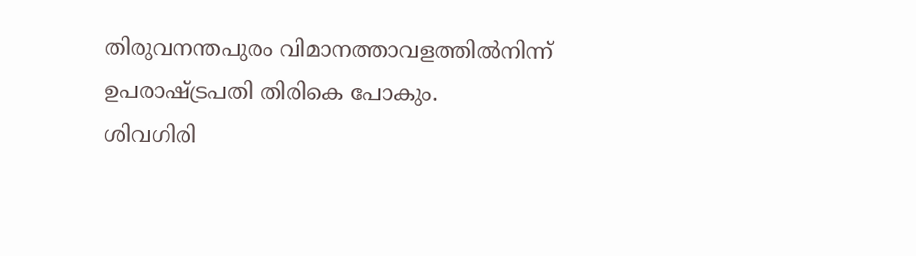തിരുവനന്തപുരം വിമാനത്താവളത്തിൽനിന്ന് ഉപരാഷ്ട്രപതി തിരികെ പോകും.
ശിവഗിരി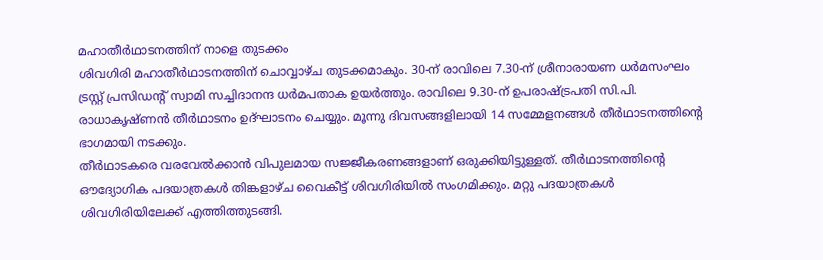മഹാതീർഥാടനത്തിന് നാളെ തുടക്കം
ശിവഗിരി മഹാതീർഥാടനത്തിന് ചൊവ്വാഴ്ച തുടക്കമാകും. 30-ന് രാവിലെ 7.30-ന് ശ്രീനാരായണ ധർമസംഘം ട്രസ്റ്റ് പ്രസിഡന്റ് സ്വാമി സച്ചിദാനന്ദ ധർമപതാക ഉയർത്തും. രാവിലെ 9.30-ന് ഉപരാഷ്ട്രപതി സി.പി. രാധാകൃഷ്ണൻ തീർഥാടനം ഉദ്ഘാടനം ചെയ്യും. മൂന്നു ദിവസങ്ങളിലായി 14 സമ്മേളനങ്ങൾ തീർഥാടനത്തിന്റെ ഭാഗമായി നടക്കും.
തീർഥാടകരെ വരവേൽക്കാൻ വിപുലമായ സജ്ജീകരണങ്ങളാണ് ഒരുക്കിയിട്ടുള്ളത്. തീർഥാടനത്തിന്റെ ഔദ്യോഗിക പദയാത്രകൾ തിങ്കളാഴ്ച വൈകീട്ട് ശിവഗിരിയിൽ സംഗമിക്കും. മറ്റു പദയാത്രകൾ ശിവഗിരിയിലേക്ക് എത്തിത്തുടങ്ങി.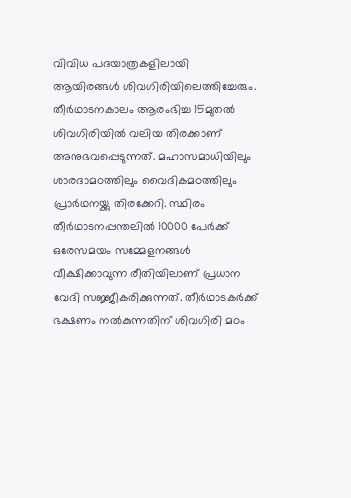വിവിധ പദയാത്രകളിലായി ആയിരങ്ങൾ ശിവഗിരിയിലെത്തിച്ചേരും.
തീർഥാടനകാലം ആരംഭിച്ച 15മുതൽ ശിവഗിരിയിൽ വലിയ തിരക്കാണ് അനുഭവപ്പെടുന്നത്. മഹാസമാധിയിലും ശാരദാമഠത്തിലും വൈദികമഠത്തിലും പ്രാർഥനയ്ക്കു തിരക്കേറി. സ്ഥിരം തീർഥാടനപ്പന്തലിൽ 10000 പേർക്ക് ഒരേസമയം സമ്മേളനങ്ങൾ വീക്ഷിക്കാവുന്ന രീതിയിലാണ് പ്രധാന വേദി സജ്ജീകരിക്കുന്നത്. തീർഥാടകർക്ക് ഭക്ഷണം നൽകുന്നതിന് ശിവഗിരി മഠം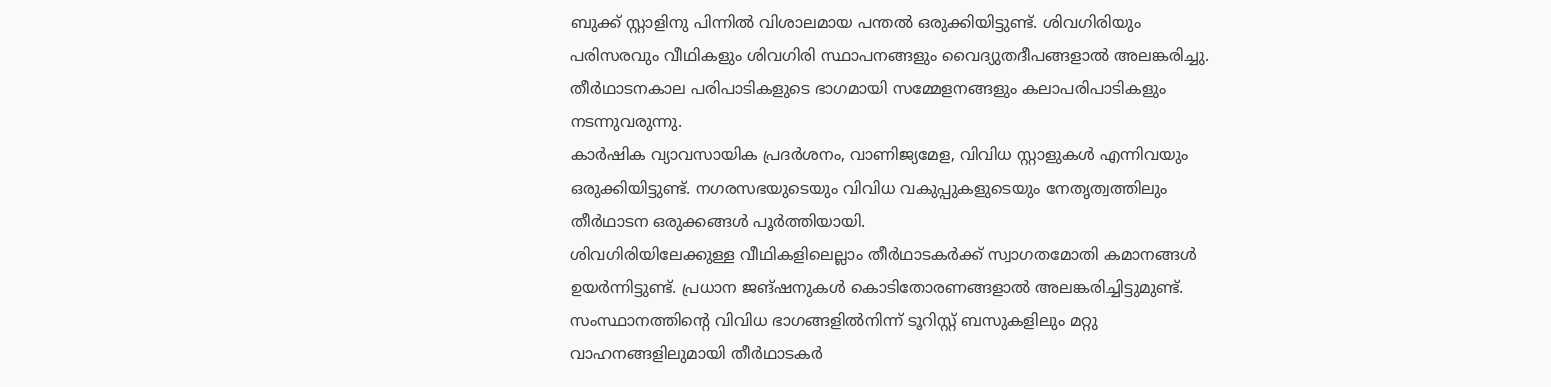ബുക്ക് സ്റ്റാളിനു പിന്നിൽ വിശാലമായ പന്തൽ ഒരുക്കിയിട്ടുണ്ട്. ശിവഗിരിയും പരിസരവും വീഥികളും ശിവഗിരി സ്ഥാപനങ്ങളും വൈദ്യുതദീപങ്ങളാൽ അലങ്കരിച്ചു.
തീർഥാടനകാല പരിപാടികളുടെ ഭാഗമായി സമ്മേളനങ്ങളും കലാപരിപാടികളും നടന്നുവരുന്നു.
കാർഷിക വ്യാവസായിക പ്രദർശനം, വാണിജ്യമേള, വിവിധ സ്റ്റാളുകൾ എന്നിവയും ഒരുക്കിയിട്ടുണ്ട്. നഗരസഭയുടെയും വിവിധ വകുപ്പുകളുടെയും നേതൃത്വത്തിലും തീർഥാടന ഒരുക്കങ്ങൾ പൂർത്തിയായി.
ശിവഗിരിയിലേക്കുള്ള വീഥികളിലെല്ലാം തീർഥാടകർക്ക് സ്വാഗതമോതി കമാനങ്ങൾ ഉയർന്നിട്ടുണ്ട്. പ്രധാന ജങ്ഷനുകൾ കൊടിതോരണങ്ങളാൽ അലങ്കരിച്ചിട്ടുമുണ്ട്. സംസ്ഥാനത്തിന്റെ വിവിധ ഭാഗങ്ങളിൽനിന്ന് ടൂറിസ്റ്റ് ബസുകളിലും മറ്റു വാഹനങ്ങളിലുമായി തീർഥാടകർ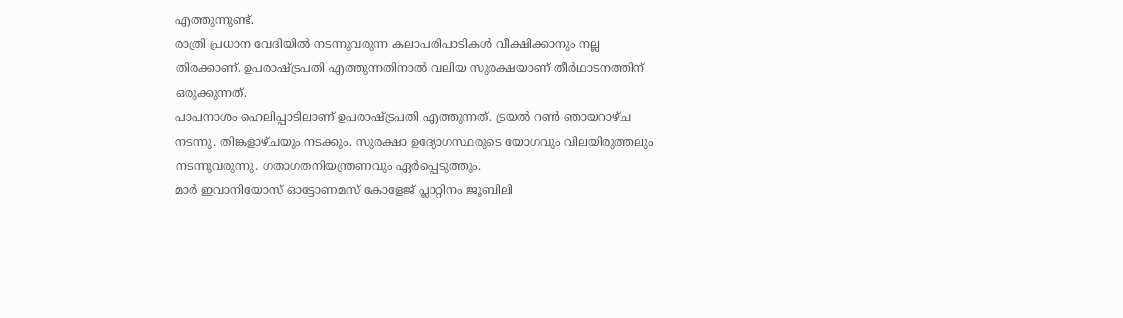എത്തുന്നുണ്ട്.
രാത്രി പ്രധാന വേദിയിൽ നടന്നുവരുന്ന കലാപരിപാടികൾ വീക്ഷിക്കാനും നല്ല തിരക്കാണ്. ഉപരാഷ്ട്രപതി എത്തുന്നതിനാൽ വലിയ സുരക്ഷയാണ് തീർഥാടനത്തിന് ഒരുക്കുന്നത്.
പാപനാശം ഹെലിപ്പാടിലാണ് ഉപരാഷ്ട്രപതി എത്തുന്നത്. ട്രയൽ റൺ ഞായറാഴ്ച നടന്നു. തിങ്കളാഴ്ചയും നടക്കും. സുരക്ഷാ ഉദ്യോഗസ്ഥരുടെ യോഗവും വിലയിരുത്തലും നടന്നുവരുന്നു. ഗതാഗതനിയന്ത്രണവും ഏർപ്പെടുത്തും.
മാർ ഇവാനിയോസ് ഓട്ടോണമസ് കോളേജ് പ്ലാറ്റിനം ജൂബിലി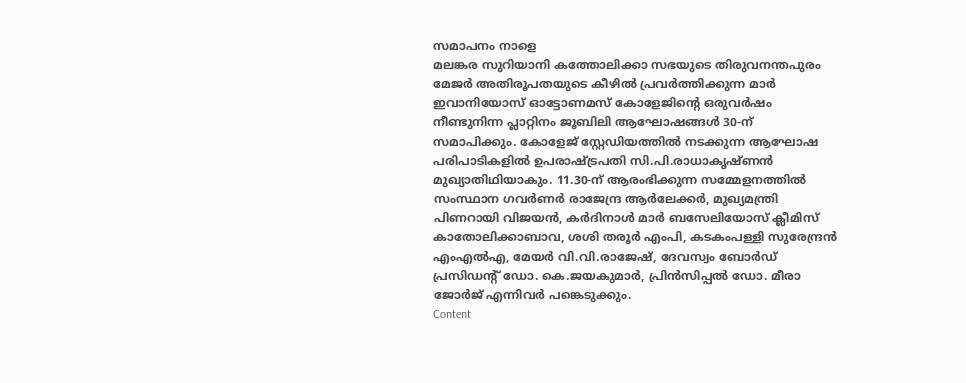സമാപനം നാളെ
മലങ്കര സുറിയാനി കത്തോലിക്കാ സഭയുടെ തിരുവനന്തപുരം മേജർ അതിരൂപതയുടെ കീഴിൽ പ്രവർത്തിക്കുന്ന മാർ ഇവാനിയോസ് ഓട്ടോണമസ് കോളേജിന്റെ ഒരുവർഷം നീണ്ടുനിന്ന പ്ലാറ്റിനം ജൂബിലി ആഘോഷങ്ങൾ 30-ന് സമാപിക്കും. കോളേജ് സ്റ്റേഡിയത്തിൽ നടക്കുന്ന ആഘോഷ പരിപാടികളിൽ ഉപരാഷ്ട്രപതി സി.പി.രാധാകൃഷ്ണൻ മുഖ്യാതിഥിയാകും. 11.30-ന് ആരംഭിക്കുന്ന സമ്മേളനത്തിൽ സംസ്ഥാന ഗവർണർ രാജേന്ദ്ര ആർലേക്കർ, മുഖ്യമന്ത്രി പിണറായി വിജയൻ, കർദിനാൾ മാർ ബസേലിയോസ് ക്ലീമിസ് കാതോലിക്കാബാവ, ശശി തരൂർ എംപി, കടകംപള്ളി സുരേന്ദ്രൻ എംഎൽഎ, മേയർ വി.വി.രാജേഷ്, ദേവസ്വം ബോർഡ് പ്രസിഡന്റ് ഡോ. കെ.ജയകുമാർ, പ്രിൻസിപ്പൽ ഡോ. മീരാ ജോർജ് എന്നിവർ പങ്കെടുക്കും.
Content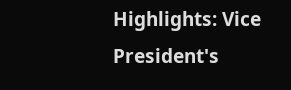Highlights: Vice President's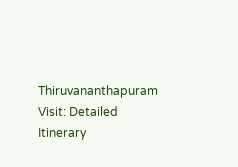Thiruvananthapuram Visit: Detailed Itinerary